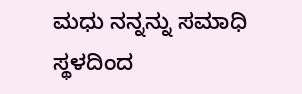ಮಧು ನನ್ನನ್ನು ಸಮಾಧಿ ಸ್ಥಳದಿಂದ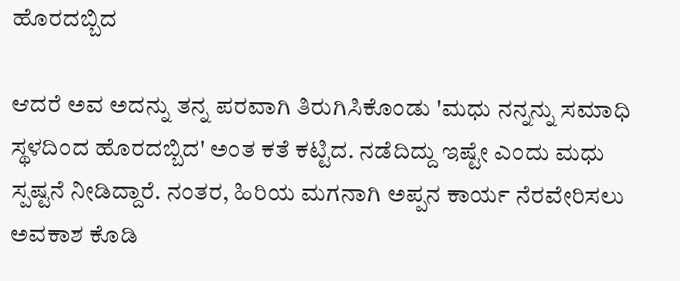ಹೊರದಬ್ಬಿದ

ಆದರೆ ಅವ ಅದನ್ನು ತನ್ನ ಪರವಾಗಿ ತಿರುಗಿಸಿಕೊಂಡು 'ಮಧು ನನ್ನನ್ನು ಸಮಾಧಿ ಸ್ಥಳದಿಂದ ಹೊರದಬ್ಬಿದ' ಅಂತ ಕತೆ ಕಟ್ಟಿದ. ನಡೆದಿದ್ದು ಇಷ್ಟೇ ಎಂದು ಮಧು ಸ್ಪಷ್ಟನೆ ನೀಡಿದ್ದಾರೆ. ನಂತರ, ಹಿರಿಯ ಮಗನಾಗಿ ಅಪ್ಪನ ಕಾರ್ಯ ನೆರವೇರಿಸಲು ಅವಕಾಶ ಕೊಡಿ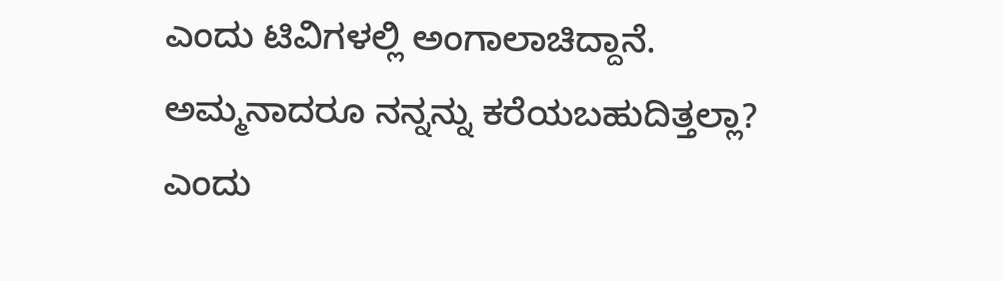ಎಂದು ಟಿವಿಗಳಲ್ಲಿ ಅಂಗಾಲಾಚಿದ್ದಾನೆ. ಅಮ್ಮನಾದರೂ ನನ್ನನ್ನು ಕರೆಯಬಹುದಿತ್ತಲ್ಲಾ? ಎಂದು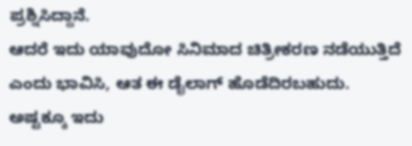ಪ್ರಶ್ನಿಸಿದ್ದಾನೆ.
ಆದರೆ ಇದು ಯಾವುದೋ ಸಿನಿಮಾದ ಚಿತ್ರೀಕರಣ ನಡೆಯುತ್ತಿದೆ ಎಂದು ಭಾವಿಸಿ, ಆತ ಈ ಡೈಲಾಗ್ ಹೊಡೆದಿರಬಹುದು. ಅಷ್ಟಕ್ಕೂ ಇದು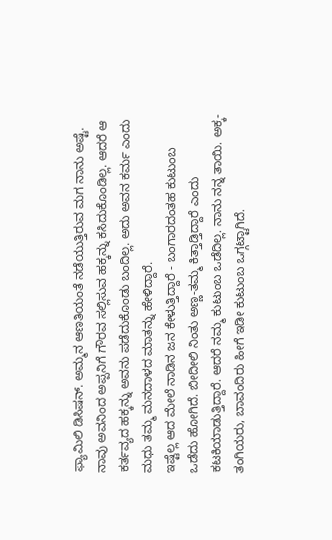ಫ್ಯಾಮಿಲಿ ಡಿಸಿಷನ್. ಅಮ್ಮನ ಆಣತಿಯಂತೆ ನಡೆಯುತ್ತಿರುವ ಮಗ ನಾನು ಅಷ್ಟೆ. ನಾವು ಅವನಿಂದ ಅಪ್ಪನಿಗೆ ಗೌರವ ಸಲ್ಲಿಸುವ ಹಕ್ಕನ್ನು ಕಸಿದುಕೊಂಡಿಲ್ಲ. ಆದರೆ ಆ ಕರ್ತವ್ಯದ ಹಕ್ಕನ್ನು ಅವನು ಪಡೆದುಕೊಂಡು ಬಂದಿಲ್ಲ. ಅದು ಅವನ ಕರ್ಮ ಎಂದು ಮಧು ತಮ್ಮ ಮನದಾಳದ ಮಾತನ್ನು ಹೇಳಿದ್ದಾರೆ.
ಇಷ್ಟೆಲ್ಲ ಆದ ಮೇಲೆ ನಾಡಿನ ಜನ ಕೇಳುತ್ತಿದ್ದಾರೆ - ಬಂಗಾರದಂತಹ ಕುಟುಂಬ ಒಡೆದು ಹೋಗಿದೆ. ಬೀದೀಲಿ ನಿಂತು ಅಣ್ಣ-ತಮ್ಮ ಕಿತ್ತಾಡ್ತಿದ್ದಾರೆ ಎಂದು ಕಟಕಿಯಾಡುತ್ತಿದ್ದಾರೆ. ಆದರೆ ನಮ್ಮ ಕುಟುಂಬ ಒಡೆದಿಲ್ಲ. ನಾನು ನನ್ನ ತಾಯಿ. ಅಕ್ಕ-ತಂಗಿಯರು, ಬಾವಂದಿರು ಹೀಗೆ ಇಡೀ ಕುಟುಂಬ ಒಗ್ಗಟ್ಟಾಗಿದೆ.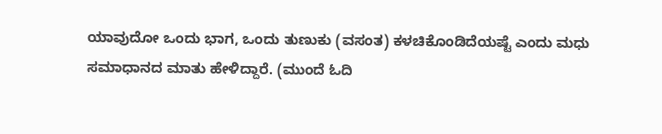ಯಾವುದೋ ಒಂದು ಭಾಗ, ಒಂದು ತುಣುಕು (ವಸಂತ) ಕಳಚಿಕೊಂಡಿದೆಯಷ್ಟೆ ಎಂದು ಮಧು ಸಮಾಧಾನದ ಮಾತು ಹೇಳಿದ್ದಾರೆ. (ಮುಂದೆ ಓದಿ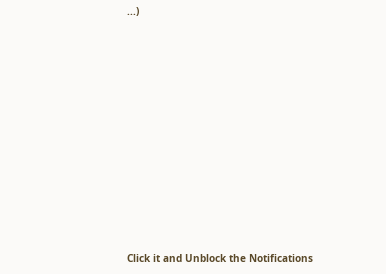...)












Click it and Unblock the Notifications